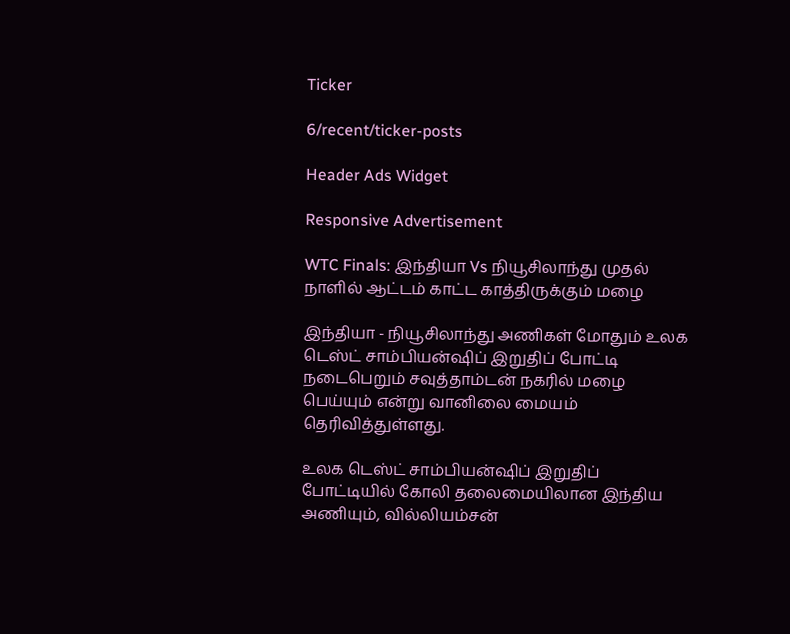Ticker

6/recent/ticker-posts

Header Ads Widget

Responsive Advertisement

WTC Finals: இந்தியா Vs நியூசிலாந்து முதல் நாளில் ஆட்டம் காட்ட காத்திருக்கும் மழை

இந்தியா - நியூசிலாந்து அணிகள் மோதும் உலக டெஸ்ட் சாம்பியன்ஷிப் இறுதிப் போட்டி நடைபெறும் சவுத்தாம்டன் நகரில் மழை பெய்யும் என்று வானிலை மையம் தெரிவித்துள்ளது.

உலக டெஸ்ட் சாம்பியன்ஷிப் இறுதிப் போட்டியில் கோலி தலைமையிலான இந்திய அணியும், வில்லியம்சன்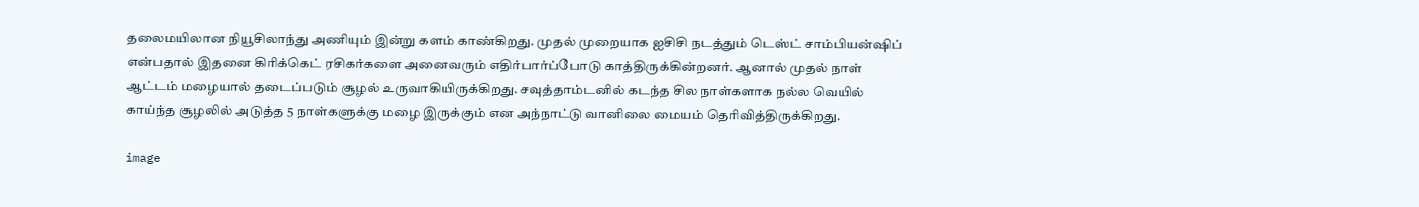தலைமயிலான நியூசிலாந்து அணியும் இன்று களம் காண்கிறது. முதல் முறையாக ஐசிசி நடத்தும் டெஸ்ட் சாம்பியன்ஷிப் என்பதால் இதனை கிரிக்கெட் ரசிகர்களை அனைவரும் எதிர்பார்ப்போடு காத்திருக்கின்றனர். ஆனால் முதல் நாள் ஆட்டம் மழையால் தடைப்படும் சூழல் உருவாகியிருக்கிறது. சவுத்தாம்டனில் கடந்த சில நாள்களாக நல்ல வெயில் காய்ந்த சூழலில் அடுத்த 5 நாள்களுக்கு மழை இருக்கும் என அந்நாட்டு வானிலை மையம் தெரிவித்திருக்கிறது.

image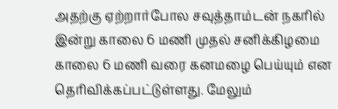அதற்கு ஏற்றார்போல சவுத்தாம்டன் நகரில் இன்று காலை 6 மணி முதல் சனிக்கிழமை காலை 6 மணி வரை கனமழை பெய்யும் என தெரிவிக்கப்பட்டுள்ளது. மேலும்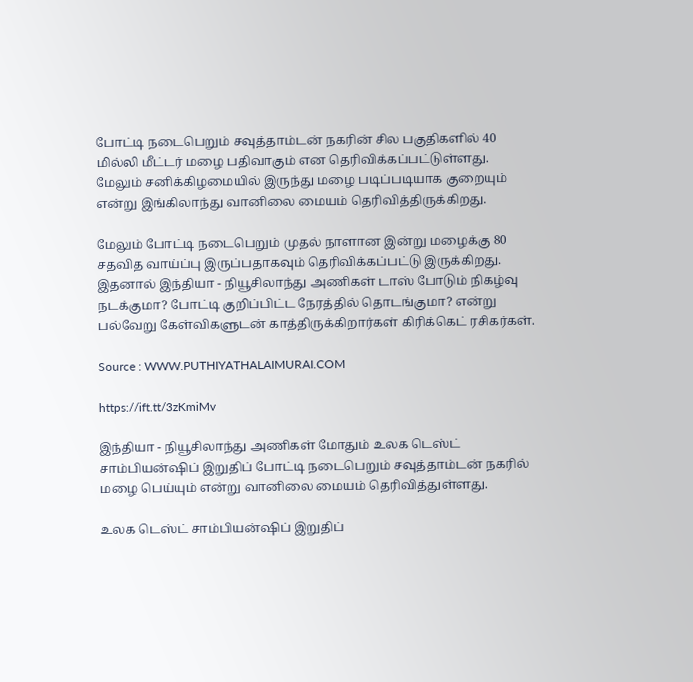போட்டி நடைபெறும் சவுத்தாம்டன் நகரின் சில பகுதிகளில் 40 மில்லி மீட்டர் மழை பதிவாகும் என தெரிவிக்கப்பட்டுள்ளது. மேலும் சனிக்கிழமையில் இருந்து மழை படிப்படியாக குறையும் என்று இங்கிலாந்து வானிலை மையம் தெரிவித்திருக்கிறது.

மேலும் போட்டி நடைபெறும் முதல் நாளான இன்று மழைக்கு 80 சதவித வாய்ப்பு இருப்பதாகவும் தெரிவிக்கப்பட்டு இருக்கிறது. இதனால் இந்தியா - நியூசிலாந்து அணிகள் டாஸ் போடும் நிகழ்வு நடக்குமா? போட்டி குறிப்பிட்ட நேரத்தில் தொடங்குமா? என்று பல்வேறு கேள்விகளுடன் காத்திருக்கிறார்கள் கிரிக்கெட் ரசிகர்கள்.

Source : WWW.PUTHIYATHALAIMURAI.COM

https://ift.tt/3zKmiMv

இந்தியா - நியூசிலாந்து அணிகள் மோதும் உலக டெஸ்ட் சாம்பியன்ஷிப் இறுதிப் போட்டி நடைபெறும் சவுத்தாம்டன் நகரில் மழை பெய்யும் என்று வானிலை மையம் தெரிவித்துள்ளது.

உலக டெஸ்ட் சாம்பியன்ஷிப் இறுதிப்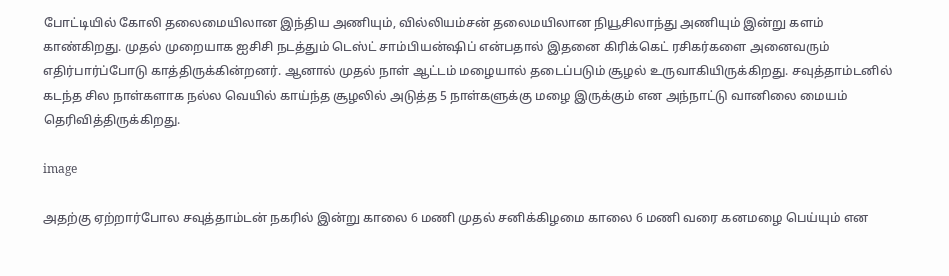போட்டியில் கோலி தலைமையிலான இந்திய அணியும், வில்லியம்சன் தலைமயிலான நியூசிலாந்து அணியும் இன்று களம் காண்கிறது. முதல் முறையாக ஐசிசி நடத்தும் டெஸ்ட் சாம்பியன்ஷிப் என்பதால் இதனை கிரிக்கெட் ரசிகர்களை அனைவரும் எதிர்பார்ப்போடு காத்திருக்கின்றனர். ஆனால் முதல் நாள் ஆட்டம் மழையால் தடைப்படும் சூழல் உருவாகியிருக்கிறது. சவுத்தாம்டனில் கடந்த சில நாள்களாக நல்ல வெயில் காய்ந்த சூழலில் அடுத்த 5 நாள்களுக்கு மழை இருக்கும் என அந்நாட்டு வானிலை மையம் தெரிவித்திருக்கிறது.

image

அதற்கு ஏற்றார்போல சவுத்தாம்டன் நகரில் இன்று காலை 6 மணி முதல் சனிக்கிழமை காலை 6 மணி வரை கனமழை பெய்யும் என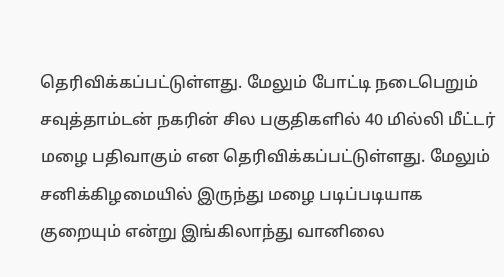தெரிவிக்கப்பட்டுள்ளது. மேலும் போட்டி நடைபெறும் சவுத்தாம்டன் நகரின் சில பகுதிகளில் 40 மில்லி மீட்டர் மழை பதிவாகும் என தெரிவிக்கப்பட்டுள்ளது. மேலும் சனிக்கிழமையில் இருந்து மழை படிப்படியாக குறையும் என்று இங்கிலாந்து வானிலை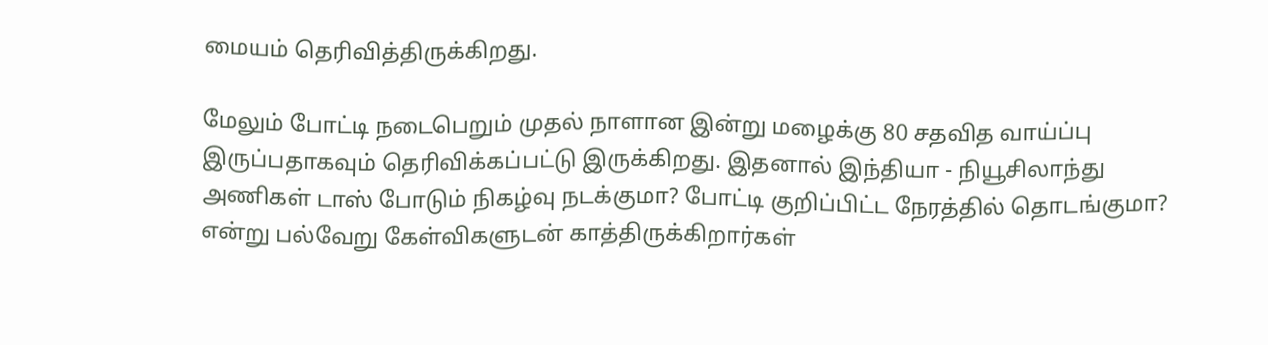மையம் தெரிவித்திருக்கிறது.

மேலும் போட்டி நடைபெறும் முதல் நாளான இன்று மழைக்கு 80 சதவித வாய்ப்பு இருப்பதாகவும் தெரிவிக்கப்பட்டு இருக்கிறது. இதனால் இந்தியா - நியூசிலாந்து அணிகள் டாஸ் போடும் நிகழ்வு நடக்குமா? போட்டி குறிப்பிட்ட நேரத்தில் தொடங்குமா? என்று பல்வேறு கேள்விகளுடன் காத்திருக்கிறார்கள்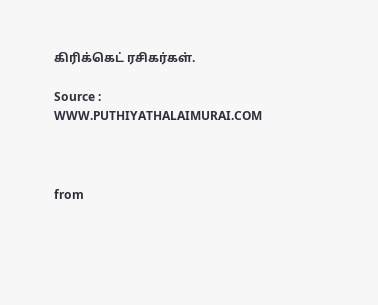கிரிக்கெட் ரசிகர்கள்.

Source : WWW.PUTHIYATHALAIMURAI.COM



from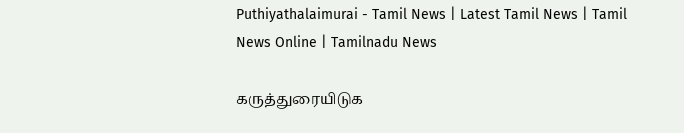Puthiyathalaimurai - Tamil News | Latest Tamil News | Tamil News Online | Tamilnadu News

கருத்துரையிடுக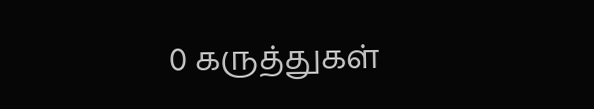0 கருத்துகள்